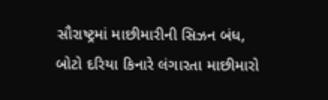સૌરાષ્ટ્રમાં માછીમારીની સિઝન બંધ, બોટો દરિયા કિનારે લંગારતા માછીમારો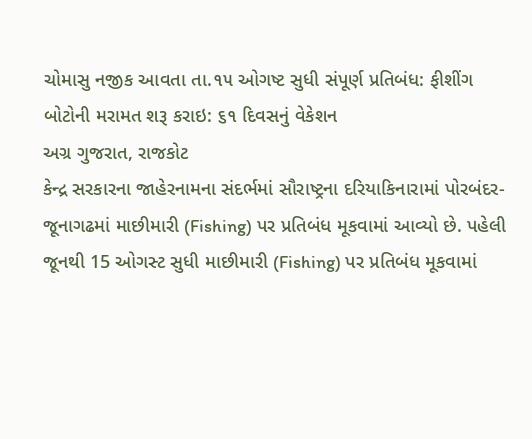ચોમાસુ નજીક આવતા તા.૧૫ ઓગષ્ટ સુધી સંપૂર્ણ પ્રતિબંધ: ફીશીંગ બોટોની મરામત શરૂ કરાઇ: ૬૧ દિવસનું વેકેશન
અગ્ર ગુજરાત, રાજકોટ
કેન્દ્ર સરકારના જાહેરનામના સંદર્ભમાં સૌરાષ્ટ્રના દરિયાકિનારામાં પોરબંદર-જૂનાગઢમાં માછીમારી (Fishing) પર પ્રતિબંધ મૂકવામાં આવ્યો છે. પહેલી જૂનથી 15 ઓગસ્ટ સુધી માછીમારી (Fishing) પર પ્રતિબંધ મૂકવામાં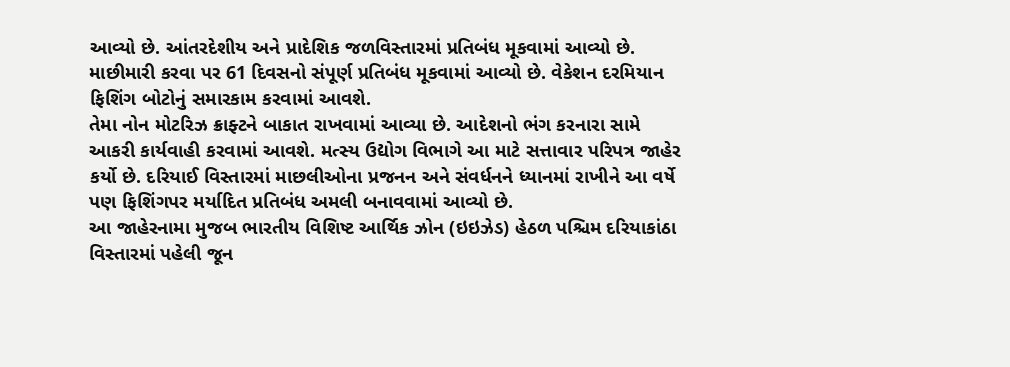આવ્યો છે. આંતરદેશીય અને પ્રાદેશિક જળવિસ્તારમાં પ્રતિબંધ મૂકવામાં આવ્યો છે. માછીમારી કરવા પર 61 દિવસનો સંપૂર્ણ પ્રતિબંધ મૂકવામાં આવ્યો છે. વેકેશન દરમિયાન ફિશિંગ બોટોનું સમારકામ કરવામાં આવશે.
તેમા નોન મોટરિઝ ક્રાફ્ટને બાકાત રાખવામાં આવ્યા છે. આદેશનો ભંગ કરનારા સામે આકરી કાર્યવાહી કરવામાં આવશે. મત્સ્ય ઉદ્યોગ વિભાગે આ માટે સત્તાવાર પરિપત્ર જાહેર કર્યો છે. દરિયાઈ વિસ્તારમાં માછલીઓના પ્રજનન અને સંવર્ધનને ધ્યાનમાં રાખીને આ વર્ષે પણ ફિશિંગપર મર્યાદિત પ્રતિબંધ અમલી બનાવવામાં આવ્યો છે.
આ જાહેરનામા મુજબ ભારતીય વિશિષ્ટ આર્થિક ઝોન (ઇઇઝેડ) હેઠળ પશ્ચિમ દરિયાકાંઠા વિસ્તારમાં પહેલી જૂન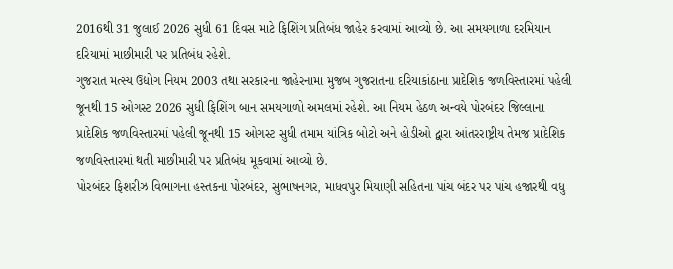2016થી 31 જુલાઈ 2026 સુધી 61 દિવસ માટે ફિશિંગ પ્રતિબંધ જાહેર કરવામાં આવ્યો છે. આ સમયગાળા દરમિયાન દરિયામાં માછીમારી પર પ્રતિબંધ રહેશે.
ગુજરાત મત્સ્ય ઉદ્યોગ નિયમ 2003 તથા સરકારના જાહેરનામા મુજબ ગુજરાતના દરિયાકાંઠાના પ્રાદેશિક જળવિસ્તારમાં પહેલી જૂનથી 15 ઓગસ્ટ 2026 સુધી ફિશિંગ બાન સમયગાળો અમલમાં રહેશે. આ નિયમ હેઠળ અન્વયે પોરબંદર જિલ્લાના પ્રાદેશિક જળવિસ્તારમાં પહેલી જૂનથી 15 ઓગસ્ટ સુધી તમામ યાંત્રિક બોટો અને હોડીઓ દ્વારા આંતરરાષ્ટ્રીય તેમજ પ્રાદેશિક જળવિસ્તારમાં થતી માછીમારી પર પ્રતિબંધ મૂકવામાં આવ્યો છે.
પોરબંદર ફિશરીઝ વિભાગના હસ્તકના પોરબંદર, સુભાષનગર, માધવપુર મિયાણી સહિતના પાંચ બંદર પર પાંચ હજારથી વધુ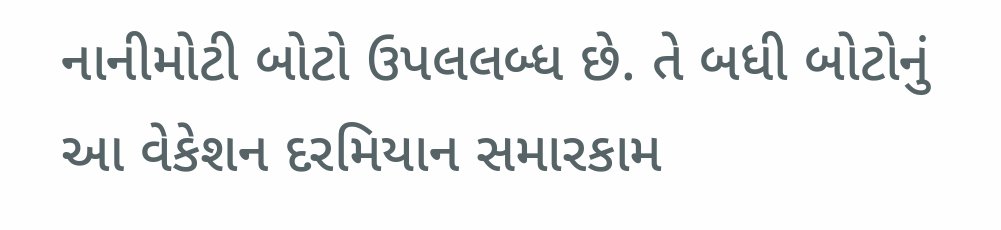નાનીમોટી બોટો ઉપલલબ્ધ છે. તે બધી બોટોનું આ વેકેશન દરમિયાન સમારકામ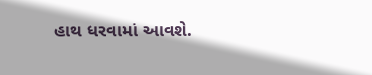હાથ ધરવામાં આવશે.